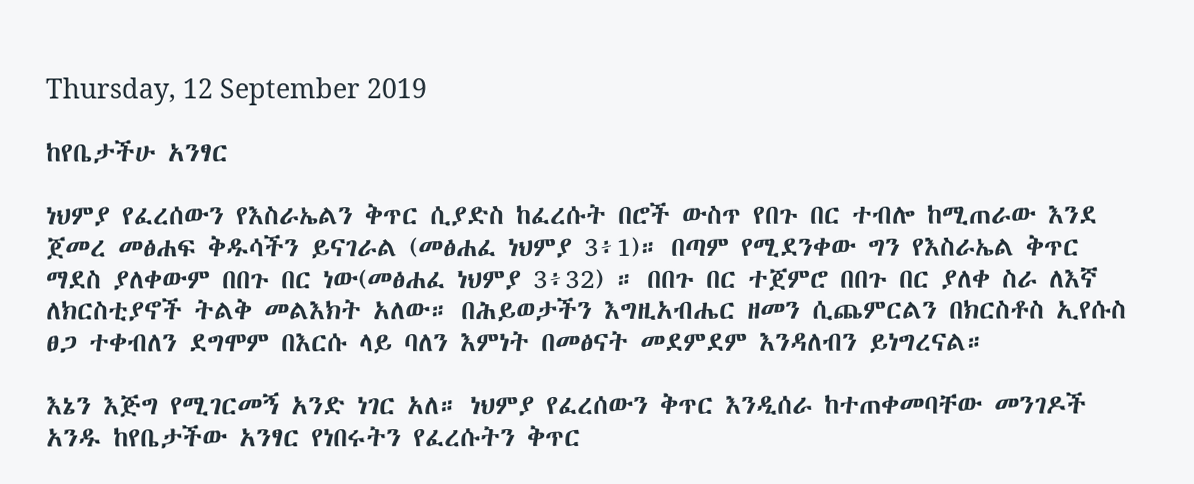Thursday, 12 September 2019

ከየቤታችሁ አንፃር

ነህምያ የፈረሰውን የእስራኤልን ቅጥር ሲያድስ ከፈረሱት በሮች ውስጥ የበጉ በር ተብሎ ከሚጠራው እንደ ጀመረ መፅሐፍ ቅዱሳችን ይናገራል (መፅሐፈ ነህምያ 3፥1)። በጣም የሚደንቀው ግን የእስራኤል ቅጥር ማደስ ያለቀውም በበጉ በር ነው(መፅሐፈ ነህምያ 3፥32) ። በበጉ በር ተጀምሮ በበጉ በር ያለቀ ስራ ለእኛ ለክርስቲያኖች ትልቅ መልእክት አለው። በሕይወታችን እግዚአብሔር ዘመን ሲጨምርልን በክርስቶስ ኢየሱስ ፀጋ ተቀብለን ደግሞም በእርሱ ላይ ባለን እምነት በመፅናት መደምደም እንዳለብን ይነግረናል።

እኔን እጅግ የሚገርመኝ አንድ ነገር አለ። ነህምያ የፈረሰውን ቅጥር እንዲሰራ ከተጠቀመባቸው መንገዶች አንዱ ከየቤታችው አንፃር የነበሩትን የፈረሱትን ቅጥር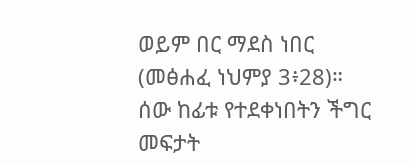ወይም በር ማደስ ነበር (መፅሐፈ ነህምያ 3፥28)። ሰው ከፊቱ የተደቀነበትን ችግር መፍታት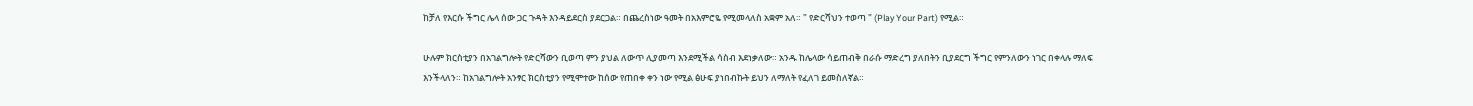ከቻለ የእርሱ ችግር ሌላ ሰው ጋር ጉዳት እንዳይደርስ ያደርጋል። በጨረስነው ዓመት በአእምሮዬ የሚመላለስ አቋም አለ። " የድርሻህን ተወጣ " (Play Your Part) የሚል።

ሁሉም ክርስቲያን በአገልግሎት የድርሻውን ቢወጣ ምን ያህል ለውጥ ሊያመጣ እንደሚችል ሳስብ እደነቃለው። አንዱ ከሌላው ሳይጠብቅ በራሱ ማድረግ ያለበትን ቢያደርግ ችግር የምንለውን ነገር በቀላሉ ማለፍ እንችላለን። ከአገልግሎት አንፃር ክርስቲያን የሚሞተው ከሰው የጠበቀ ቀን ነው የሚል ፅሁፍ ያነበብኩት ይህን ለማለት የፈለገ ይመስለኛል።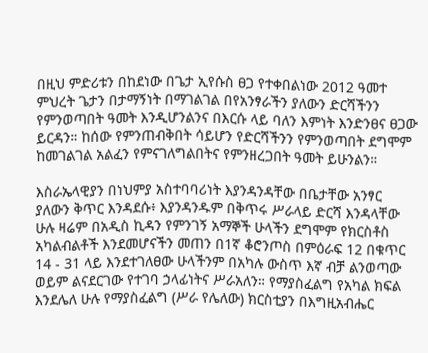በዚህ ምድሪቱን በከደነው በጌታ ኢየሱስ ፀጋ የተቀበልነው 2012 ዓመተ ምህረት ጌታን በታማኝነት በማገልገል በየአንፃራችን ያለውን ድርሻችንን የምንወጣበት ዓመት እንዲሆንልንና በእርሱ ላይ ባለን እምነት እንድንፀና ፀጋው ይርዳን። ከሰው የምንጠብቅበት ሳይሆን የድርሻችንን የምንወጣበት ደግሞም ከመገልገል አልፈን የምናገለግልበትና የምንዘረጋበት ዓመት ይሁንልን።

እስራኤላዊያን በነህምያ አስተባባሪነት እያንዳንዳቸው በቤታቸው አንፃር ያለውን ቅጥር እንዳደሱ፥ እያንዳንዱም በቅጥሩ ሥራላይ ድርሻ እንዳላቸው ሁሉ ዛሬም በአዲስ ኪዳን የምንገኝ አማኞች ሁላችን ደግሞም የክርስቶስ አካልብልቶች እንደመሆናችን መጠን በ1ኛ ቆሮንጦስ በምዕራፍ 12 በቁጥር 14 - 31 ላይ እንደተገለፀው ሁላችንም በአካሉ ውስጥ እኛ ብቻ ልንወጣው ወይም ልናደርገው የተገባ ኃላፊነትና ሥራአለን። የማያስፈልግ የአካል ክፍል እንደሌለ ሁሉ የማያስፈልግ (ሥራ የሌለው) ክርስቲያን በእግዚአብሔር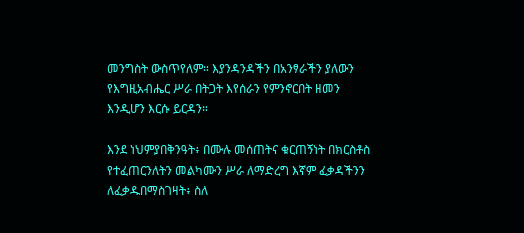መንግስት ውስጥየለም። እያንዳንዳችን በአንፃራችን ያለውን የእግዚአብሔር ሥራ በትጋት እየሰራን የምንኖርበት ዘመን እንዲሆን እርሱ ይርዳን።

እንደ ነህምያበቅንዓት፥ በሙሉ መሰጠትና ቁርጠኝነት በክርስቶስ የተፈጠርንለትን መልካሙን ሥራ ለማድረግ እኛም ፈቃዳችንን ለፈቃዱበማስገዛት፥ ስለ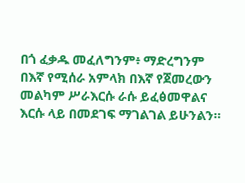በጎ ፈቃዱ መፈለግንም፥ ማድረግንም በእኛ የሚሰራ አምላክ በእኛ የጀመረውን መልካም ሥራእርሱ ራሱ ይፈፅመዋልና እርሱ ላይ በመደገፍ ማገልገል ይሁንልን።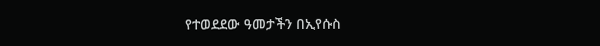የተወደደው ዓመታችን በኢየሱስ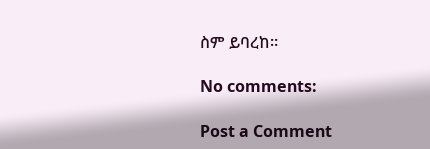ስም ይባረከ።

No comments:

Post a Comment